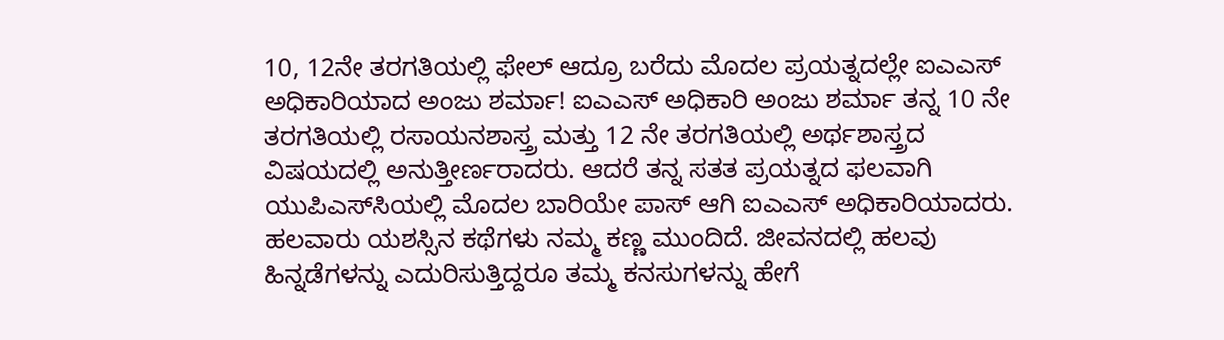10, 12ನೇ ತರಗತಿಯಲ್ಲಿ ಫೇಲ್ ಆದ್ರೂ ಬರೆದು ಮೊದಲ ಪ್ರಯತ್ನದಲ್ಲೇ ಐಎಎಸ್ ಅಧಿಕಾರಿಯಾದ ಅಂಜು ಶರ್ಮಾ! ಐಎಎಸ್ ಅಧಿಕಾರಿ ಅಂಜು ಶರ್ಮಾ ತನ್ನ 10 ನೇ ತರಗತಿಯಲ್ಲಿ ರಸಾಯನಶಾಸ್ತ್ರ ಮತ್ತು 12 ನೇ ತರಗತಿಯಲ್ಲಿ ಅರ್ಥಶಾಸ್ತ್ರದ ವಿಷಯದಲ್ಲಿ ಅನುತ್ತೀರ್ಣರಾದರು. ಆದರೆ ತನ್ನ ಸತತ ಪ್ರಯತ್ನದ ಫಲವಾಗಿ ಯುಪಿಎಸ್‌ಸಿಯಲ್ಲಿ ಮೊದಲ ಬಾರಿಯೇ ಪಾಸ್ ಆಗಿ ಐಎಎಸ್‌ ಅಧಿಕಾರಿಯಾದರು. ಹಲವಾರು ಯಶಸ್ಸಿನ ಕಥೆಗಳು ನಮ್ಮ ಕಣ್ಣ ಮುಂದಿದೆ. ಜೀವನದಲ್ಲಿ ಹಲವು ಹಿನ್ನಡೆಗಳನ್ನು ಎದುರಿಸುತ್ತಿದ್ದರೂ ತಮ್ಮ ಕನಸುಗಳನ್ನು ಹೇಗೆ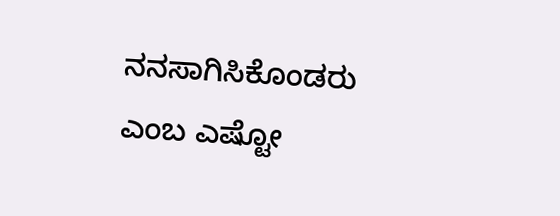ನನಸಾಗಿಸಿಕೊಂಡರು ಎಂಬ ಎಷ್ಟೋ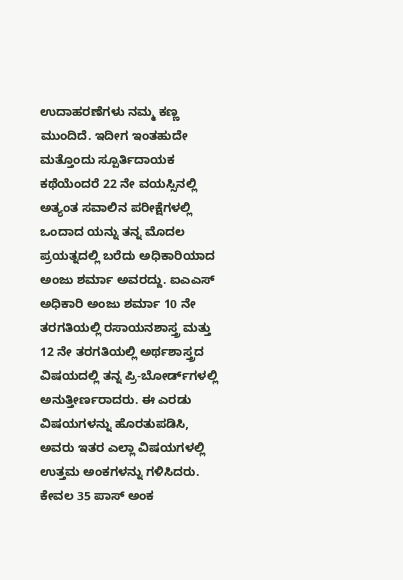ಉದಾಹರಣೆಗಳು ನಮ್ಮ ಕಣ್ಣ ಮುಂದಿದೆ. ಇದೀಗ ಇಂತಹುದೇ ಮತ್ತೊಂದು ಸ್ಪೂರ್ತಿದಾಯಕ ಕಥೆಯೆಂದರೆ 22 ನೇ ವಯಸ್ಸಿನಲ್ಲಿ ಅತ್ಯಂತ ಸವಾಲಿನ ಪರೀಕ್ಷೆಗಳಲ್ಲಿ ಒಂದಾದ ಯನ್ನು ತನ್ನ ಮೊದಲ ಪ್ರಯತ್ನದಲ್ಲಿ ಬರೆದು ಅಧಿಕಾರಿಯಾದ ಅಂಜು ಶರ್ಮಾ ಅವರದ್ದು. ಐಎಎಸ್ ಅಧಿಕಾರಿ ಅಂಜು ಶರ್ಮಾ 10 ನೇ ತರಗತಿಯಲ್ಲಿ ರಸಾಯನಶಾಸ್ತ್ರ ಮತ್ತು 12 ನೇ ತರಗತಿಯಲ್ಲಿ ಅರ್ಥಶಾಸ್ತ್ರದ ವಿಷಯದಲ್ಲಿ ತನ್ನ ಪ್ರಿ-ಬೋರ್ಡ್‌ಗಳಲ್ಲಿ ಅನುತ್ತೀರ್ಣರಾದರು. ಈ ಎರಡು ವಿಷಯಗಳನ್ನು ಹೊರತುಪಡಿಸಿ, ಅವರು ಇತರ ಎಲ್ಲಾ ವಿಷಯಗಳಲ್ಲಿ ಉತ್ತಮ ಅಂಕಗಳನ್ನು ಗಳಿಸಿದರು. ಕೇವಲ 35 ಪಾಸ್‌ ಅಂಕ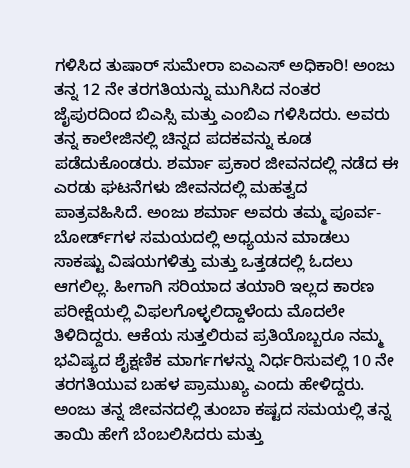ಗಳಿಸಿದ ತುಷಾರ್ ಸುಮೇರಾ ಐಎಎಸ್ ಅಧಿಕಾರಿ! ಅಂಜು ತನ್ನ 12 ನೇ ತರಗತಿಯನ್ನು ಮುಗಿಸಿದ ನಂತರ ಜೈಪುರದಿಂದ ಬಿಎಸ್ಸಿ ಮತ್ತು ಎಂಬಿಎ ಗಳಿಸಿದರು. ಅವರು ತನ್ನ ಕಾಲೇಜಿನಲ್ಲಿ ಚಿನ್ನದ ಪದಕವನ್ನು ಕೂಡ ಪಡೆದುಕೊಂಡರು. ಶರ್ಮಾ ಪ್ರಕಾರ ಜೀವನದಲ್ಲಿ ನಡೆದ ಈ ಎರಡು ಘಟನೆಗಳು ಜೀವನದಲ್ಲಿ ಮಹತ್ವದ ಪಾತ್ರವಹಿಸಿದೆ. ಅಂಜು ಶರ್ಮಾ ಅವರು ತಮ್ಮ ಪೂರ್ವ-ಬೋರ್ಡ್‌ಗಳ ಸಮಯದಲ್ಲಿ ಅಧ್ಯಯನ ಮಾಡಲು ಸಾಕಷ್ಟು ವಿಷಯಗಳಿತ್ತು ಮತ್ತು ಒತ್ತಡದಲ್ಲಿ ಓದಲು ಆಗಲಿಲ್ಲ. ಹೀಗಾಗಿ ಸರಿಯಾದ ತಯಾರಿ ಇಲ್ಲದ ಕಾರಣ ಪರೀಕ್ಷೆಯಲ್ಲಿ ವಿಫಲಗೊಳ್ಳಲಿದ್ದಾಳೆಂದು ಮೊದಲೇ ತಿಳಿದಿದ್ದರು. ಆಕೆಯ ಸುತ್ತಲಿರುವ ಪ್ರತಿಯೊಬ್ಬರೂ ನಮ್ಮ ಭವಿಷ್ಯದ ಶೈಕ್ಷಣಿಕ ಮಾರ್ಗಗಳನ್ನು ನಿರ್ಧರಿಸುವಲ್ಲಿ 10 ನೇ ತರಗತಿಯುವ ಬಹಳ ಪ್ರಾಮುಖ್ಯ ಎಂದು ಹೇಳಿದ್ದರು. ಅಂಜು ತನ್ನ ಜೀವನದಲ್ಲಿ ತುಂಬಾ ಕಷ್ಟದ ಸಮಯಲ್ಲಿ ತನ್ನ ತಾಯಿ ಹೇಗೆ ಬೆಂಬಲಿಸಿದರು ಮತ್ತು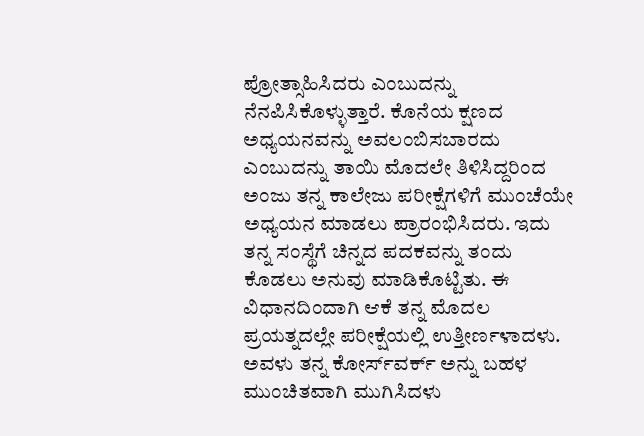ಪ್ರೋತ್ಸಾಹಿಸಿದರು ಎಂಬುದನ್ನು ನೆನಪಿಸಿಕೊಳ್ಳುತ್ತಾರೆ. ಕೊನೆಯ ಕ್ಷಣದ ಅಧ್ಯಯನವನ್ನು ಅವಲಂಬಿಸಬಾರದು ಎಂಬುದನ್ನು ತಾಯಿ ಮೊದಲೇ ತಿಳಿಸಿದ್ದರಿಂದ ಅಂಜು ತನ್ನ ಕಾಲೇಜು ಪರೀಕ್ಷೆಗಳಿಗೆ ಮುಂಚೆಯೇ ಅಧ್ಯಯನ ಮಾಡಲು ಪ್ರಾರಂಭಿಸಿದರು. ಇದು ತನ್ನ ಸಂಸ್ಥೆಗೆ ಚಿನ್ನದ ಪದಕವನ್ನು ತಂದು ಕೊಡಲು ಅನುವು ಮಾಡಿಕೊಟ್ಟಿತು. ಈ ವಿಧಾನದಿಂದಾಗಿ ಆಕೆ ತನ್ನ ಮೊದಲ ಪ್ರಯತ್ನದಲ್ಲೇ ಪರೀಕ್ಷೆಯಲ್ಲಿ ಉತ್ತೀರ್ಣಳಾದಳು. ಅವಳು ತನ್ನ ಕೋರ್ಸ್‌ವರ್ಕ್ ಅನ್ನು ಬಹಳ ಮುಂಚಿತವಾಗಿ ಮುಗಿಸಿದಳು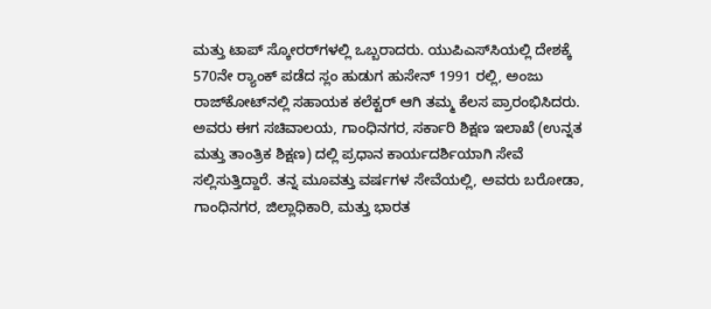ಮತ್ತು ಟಾಪ್ ಸ್ಕೋರರ್‌ಗಳಲ್ಲಿ ಒಬ್ಬರಾದರು. ಯುಪಿಎಸ್‌ಸಿಯಲ್ಲಿ ದೇಶಕ್ಕೆ 570ನೇ ರ‍್ಯಾಂಕ್‌ ಪಡೆದ ಸ್ಲಂ ಹುಡುಗ ಹುಸೇನ್ 1991 ರಲ್ಲಿ, ಅಂಜು ರಾಜ್‌ಕೋಟ್‌ನಲ್ಲಿ ಸಹಾಯಕ ಕಲೆಕ್ಟರ್ ಆಗಿ ತಮ್ಮ ಕೆಲಸ ಪ್ರಾರಂಭಿಸಿದರು. ಅವರು ಈಗ ಸಚಿವಾಲಯ, ಗಾಂಧಿನಗರ, ಸರ್ಕಾರಿ ಶಿಕ್ಷಣ ಇಲಾಖೆ (ಉನ್ನತ ಮತ್ತು ತಾಂತ್ರಿಕ ಶಿಕ್ಷಣ) ದಲ್ಲಿ ಪ್ರಧಾನ ಕಾರ್ಯದರ್ಶಿಯಾಗಿ ಸೇವೆ ಸಲ್ಲಿಸುತ್ತಿದ್ದಾರೆ. ತನ್ನ ಮೂವತ್ತು ವರ್ಷಗಳ ಸೇವೆಯಲ್ಲಿ, ಅವರು ಬರೋಡಾ, ಗಾಂಧಿನಗರ, ಜಿಲ್ಲಾಧಿಕಾರಿ, ಮತ್ತು ಭಾರತ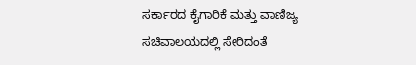ಸರ್ಕಾರದ ಕೈಗಾರಿಕೆ ಮತ್ತು ವಾಣಿಜ್ಯ ಸಚಿವಾಲಯದಲ್ಲಿ ಸೇರಿದಂತೆ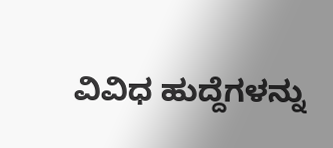ವಿವಿಧ ಹುದ್ದೆಗಳನ್ನು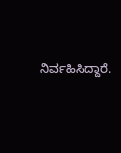ನಿರ್ವಹಿಸಿದ್ದಾರೆ.